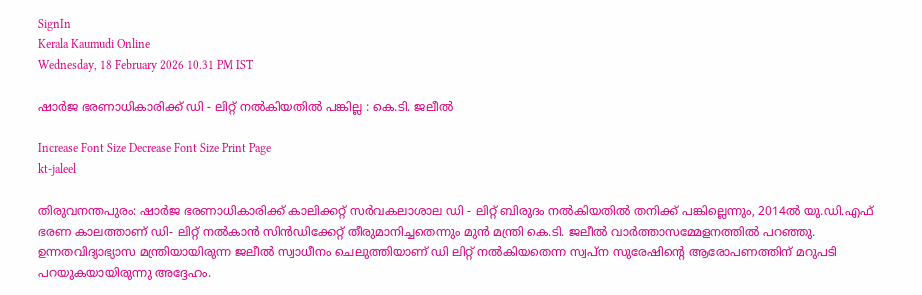SignIn
Kerala Kaumudi Online
Wednesday, 18 February 2026 10.31 PM IST

ഷാർജ ഭരണാധികാരിക്ക് ഡി - ലിറ്റ് നൽകിയതിൽ പങ്കില്ല : കെ.ടി. ജലീൽ

Increase Font Size Decrease Font Size Print Page
kt-jaleel

തിരുവനന്തപുരം: ഷാർജ ഭരണാധികാരിക്ക് കാലിക്കറ്റ് സർവകലാശാല ഡി - ലിറ്റ് ബിരുദം നൽകിയതിൽ തനിക്ക് പങ്കില്ലെന്നും, 2014ൽ യു.ഡി.എഫ് ഭരണ കാലത്താണ് ഡി- ലിറ്റ് നൽകാൻ സിൻഡിക്കേറ്റ് തീരുമാനിച്ചതെന്നും മുൻ മന്ത്രി കെ.ടി. ജലീൽ വാർത്താസമ്മേളനത്തിൽ പറഞ്ഞു. ഉന്നതവിദ്യാഭ്യാസ മന്ത്രിയായിരുന്ന ജലീൽ സ്വാധീനം ചെലുത്തിയാണ് ഡി ലിറ്റ് നൽകിയതെന്ന സ്വപ്ന സുരേഷിന്റെ ആരോപണത്തിന് മറുപടി പറയുകയായിരുന്നു അദ്ദേഹം.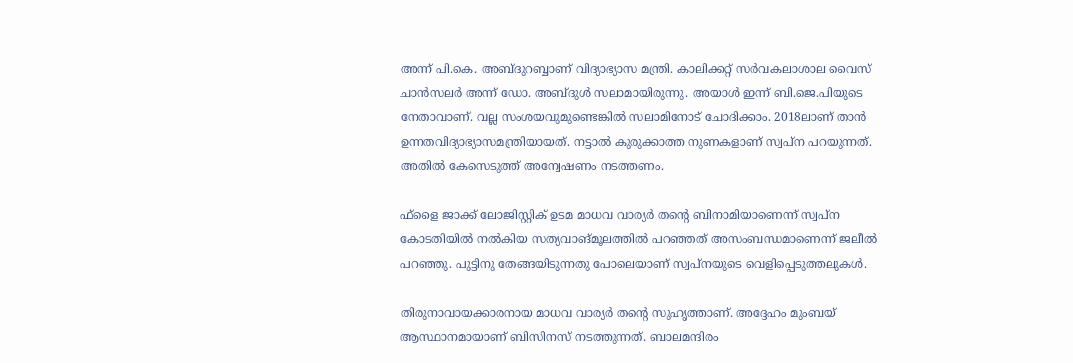അന്ന് പി.കെ. അബ്ദുറബ്ബാണ് വിദ്യാഭ്യാസ മന്ത്രി. കാലിക്കറ്റ് സർവകലാശാല വൈസ് ചാൻസലർ അന്ന് ഡോ. അബ്ദുൾ സലാമായിരുന്നു. അയാൾ ഇന്ന് ബി.ജെ.പിയുടെ നേതാവാണ്. വല്ല സംശയവുമുണ്ടെങ്കിൽ സലാമിനോട് ചോദിക്കാം. 2018ലാണ് താൻ ഉന്നതവിദ്യാഭ്യാസമന്ത്രിയായത്. നട്ടാൽ കുരുക്കാത്ത നുണകളാണ് സ്വപ്ന പറയുന്നത്. അതിൽ കേസെടുത്ത് അന്വേഷണം നടത്തണം.

ഫ്‌ളൈ ജാക്ക് ലോജിസ്റ്റിക് ഉടമ മാധവ വാര്യർ തന്റെ ബിനാമിയാണെന്ന് സ്വപ്ന കോടതിയിൽ നൽകിയ സത്യവാങ്മൂലത്തിൽ പറഞ്ഞത് അസംബന്ധമാണെന്ന് ജലീൽ പറഞ്ഞു. പുട്ടിനു തേങ്ങയിടുന്നതു പോലെയാണ് സ്വപ്നയുടെ വെളിപ്പെടുത്തലുകൾ.

തിരുനാവായക്കാരനായ മാധവ വാര്യർ തന്റെ സുഹൃത്താണ്. അദ്ദേഹം മുംബയ് ആസ്ഥാനമായാണ് ബിസിനസ് നടത്തുന്നത്. ബാലമന്ദിരം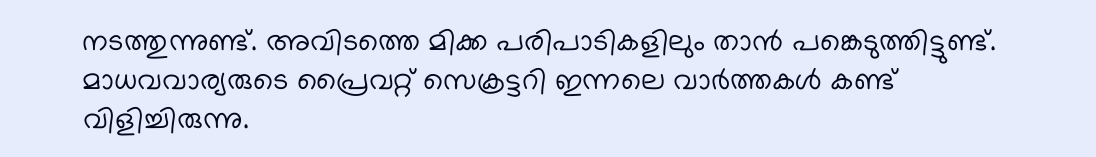നടത്തുന്നുണ്ട്. അവിടത്തെ മിക്ക പരിപാടികളിലും താൻ പങ്കെടുത്തിട്ടുണ്ട്. മാധവവാര്യരുടെ പ്രൈവറ്റ് സെക്രട്ടറി ഇന്നലെ വാർത്തകൾ കണ്ട് വിളിച്ചിരുന്നു.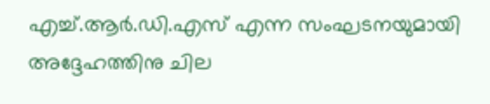എച്ച്.ആർ.ഡി.എസ് എന്ന സംഘടനയുമായി അദ്ദേഹത്തിനു ചില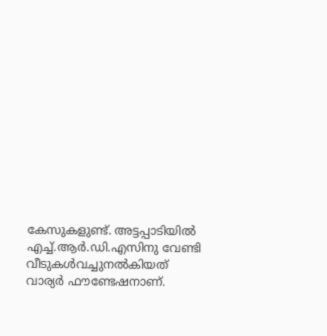കേസുകളുണ്ട്. അട്ടപ്പാടിയിൽ എച്ച്.ആർ.ഡി.എസിനു വേണ്ടി വീടുകൾവച്ചുനൽകിയത് വാര്യർ ഫൗണ്ടേഷനാണ്.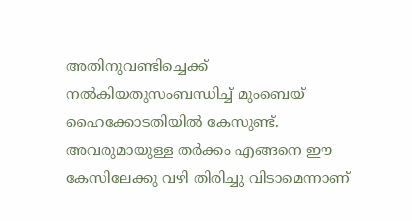അതിനുവണ്ടിച്ചെക്ക് നൽകിയതുസംബന്ധിച്ച് മുംബെയ് ഹൈക്കോടതിയിൽ കേസുണ്ട്. അവരുമായുള്ള തർക്കം എങ്ങനെ ഈ കേസിലേക്കു വഴി തിരിച്ചു വിടാമെന്നാണ്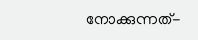നോക്കുന്നത്-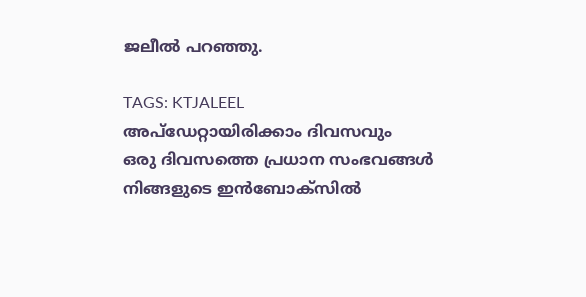ജലീൽ പറഞ്ഞു.

TAGS: KTJALEEL
അപ്ഡേറ്റായിരിക്കാം ദിവസവും
ഒരു ദിവസത്തെ പ്രധാന സംഭവങ്ങൾ നിങ്ങളുടെ ഇൻബോക്സിൽ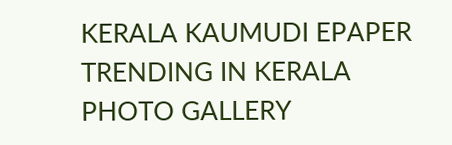KERALA KAUMUDI EPAPER
TRENDING IN KERALA
PHOTO GALLERY